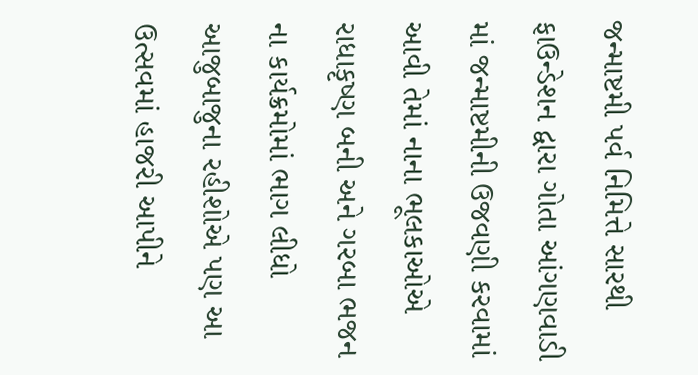જન્માષ્ટમી પર્વ નિમિત્તે સારથી ફાઉન્ડેશન દ્વારા ગોતા આંગણવાડી માં જન્માષ્ટમીની ઉજવણી કરવામાં આવી તેમાં નાના ભૂલકાઓએ રાધાકૃષ્ણ બની અને ગરબા ભજન ના કાર્યક્રમોમાં ભાગ લીધો આજુબાજુના રહીશોએ પણ આ ઉત્સવમાં હાજરી આપીને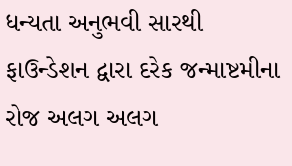ધન્યતા અનુભવી સારથી ફાઉન્ડેશન દ્વારા દરેક જન્માષ્ટમીના રોજ અલગ અલગ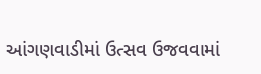આંગણવાડીમાં ઉત્સવ ઉજવવામાં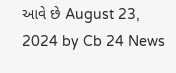આવે છે August 23, 2024 by Cb 24 News